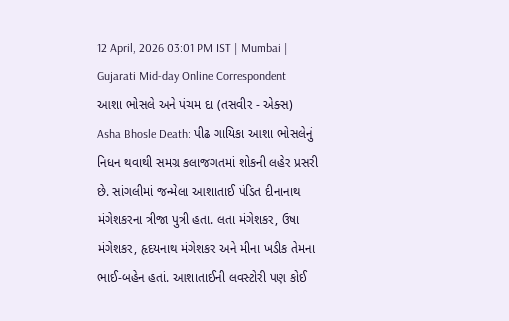12 April, 2026 03:01 PM IST | Mumbai | Gujarati Mid-day Online Correspondent
આશા ભોસલે અને પંચમ દા (તસવીર - એક્સ)
Asha Bhosle Death: પીઢ ગાયિકા આશા ભોસલેનું નિધન થવાથી સમગ્ર કલાજગતમાં શોકની લહેર પ્રસરી છે. સાંગલીમાં જન્મેલા આશાતાઈ પંડિત દીનાનાથ મંગેશકરના ત્રીજા પુત્રી હતા. લતા મંગેશકર, ઉષા મંગેશકર, હૃદયનાથ મંગેશકર અને મીના ખડીક તેમના ભાઈ-બહેન હતાં. આશાતાઈની લવસ્ટોરી પણ કોઈ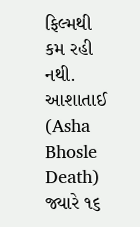ફિલ્મથી કમ રહી નથી.
આશાતાઈ (Asha Bhosle Death) જ્યારે ૧૬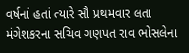વર્ષનાં હતાં ત્યારે સૌ પ્રથમવાર લતા મંગેશકરના સચિવ ગણપત રાવ ભોસલેના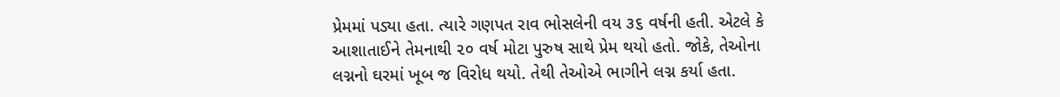પ્રેમમાં પડ્યા હતા. ત્યારે ગણપત રાવ ભોસલેની વય ૩૬ વર્ષની હતી. એટલે કે આશાતાઈને તેમનાથી ૨૦ વર્ષ મોટા પુરુષ સાથે પ્રેમ થયો હતો. જોકે, તેઓના લગ્નનો ઘરમાં ખૂબ જ વિરોધ થયો. તેથી તેઓએ ભાગીને લગ્ન કર્યા હતા.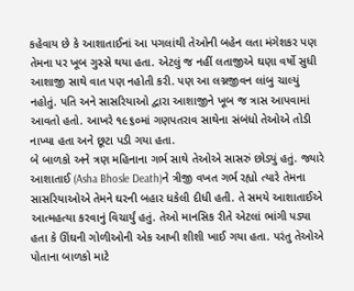કહેવાય છે કે આશાતાઈનાં આ પગલાંથી તેઓની બહેન લતા મંગેશકર પણ તેમના પર ખૂબ ગુસ્સે થયા હતા. એટલું જ નહીં લતાજીએ ઘણા વર્ષો સુધી આશાજી સાથે વાત પણ નહોતી કરી. પણ આ લગ્નજીવન લાંબુ ચાલ્યું નહોતું. પતિ અને સાસરિયાઓ દ્વારા આશાજીને ખૂબ જ ત્રાસ આપવામાં આવતો હતો. આખરે ૧૯૬૦માં ગણપતરાવ સાથેના સંબંધો તેઓએ તોડી નાખ્યા હતા અને છૂટા પડી ગયા હતા.
બે બાળકો અને ત્રણ મહિનાના ગર્ભ સાથે તેઓએ સાસરું છોડ્યું હતું. જ્યારે આશાતાઈ (Asha Bhosle Death)ને ત્રીજી વખત ગર્ભ રહ્યો ત્યારે તેમના સાસરિયાઓએ તેમને ઘરની બહાર ધકેલી દીધી હતી. તે સમયે આશાતાઈએ આત્મહત્યા કરવાનું વિચાર્યું હતું. તેઓ માનસિક રીતે એટલાં ભાંગી પડ્યા હતા કે ઊંઘની ગોળીઓની એક આખી શીશી ખાઈ ગયા હતા. પરંતુ તેઓએ પોતાના બાળકો માટે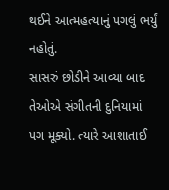થઈને આત્મહત્યાનું પગલું ભર્યું નહોતું.
સાસરું છોડીને આવ્યા બાદ તેઓએ સંગીતની દુનિયામાં પગ મૂક્યો. ત્યારે આશાતાઈ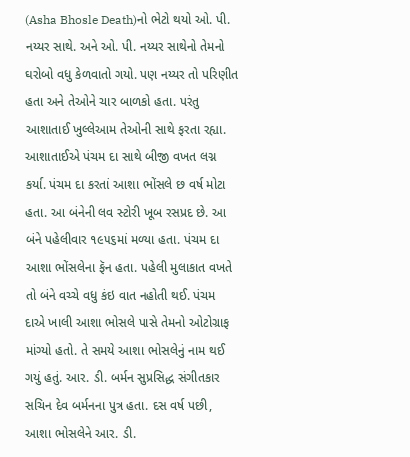(Asha Bhosle Death)નો ભેટો થયો ઓ. પી. નય્યર સાથે. અને ઓ. પી. નય્યર સાથેનો તેમનો ઘરોબો વધુ કેળવાતો ગયો. પણ નય્યર તો પરિણીત હતા અને તેઓને ચાર બાળકો હતા. પરંતુ આશાતાઈ ખુલ્લેઆમ તેઓની સાથે ફરતા રહ્યા. આશાતાઈએ પંચમ દા સાથે બીજી વખત લગ્ન કર્યા. પંચમ દા કરતાં આશા ભોંસલે છ વર્ષ મોટા હતા. આ બંનેની લવ સ્ટોરી ખૂબ રસપ્રદ છે. આ બંને પહેલીવાર ૧૯૫૬માં મળ્યા હતા. પંચમ દા આશા ભોંસલેના ફૅન હતા. પહેલી મુલાકાત વખતે તો બંને વચ્ચે વધુ કંઇ વાત નહોતી થઈ. પંચમ દાએ ખાલી આશા ભોસલે પાસે તેમનો ઓટોગ્રાફ માંગ્યો હતો. તે સમયે આશા ભોસલેનું નામ થઈ ગયું હતું. આર. ડી. બર્મન સુપ્રસિદ્ધ સંગીતકાર સચિન દેવ બર્મનના પુત્ર હતા. દસ વર્ષ પછી, આશા ભોસલેને આર. ડી.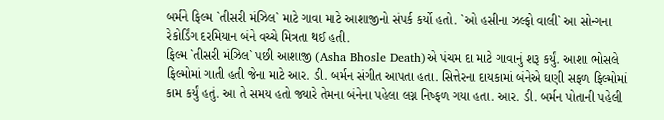બર્મને ફિલ્મ `તીસરી મંઝિલ` માટે ગાવા માટે આશાજીનો સંપર્ક કર્યો હતો. `ઓ હસીના ઝલ્ફો વાલી` આ સોન્ગના રેકોર્ડિંગ દરમિયાન બંને વચ્ચે મિત્રતા થઈ હતી.
ફિલ્મ `તીસરી મંઝિલ` પછી આશાજી (Asha Bhosle Death)એ પંચમ દા માટે ગાવાનું શરૂ કર્યું. આશા ભોસલે ફિલ્મોમાં ગાતી હતી જેના માટે આર. ડી. બર્મન સંગીત આપતા હતા. સિત્તેરના દાયકામાં બંનેએ ઘણી સફળ ફિલ્મોમાં કામ કર્યું હતું. આ તે સમય હતો જ્યારે તેમના બંનેના પહેલા લગ્ન નિષ્ફળ ગયા હતા. આર. ડી. બર્મન પોતાની પહેલી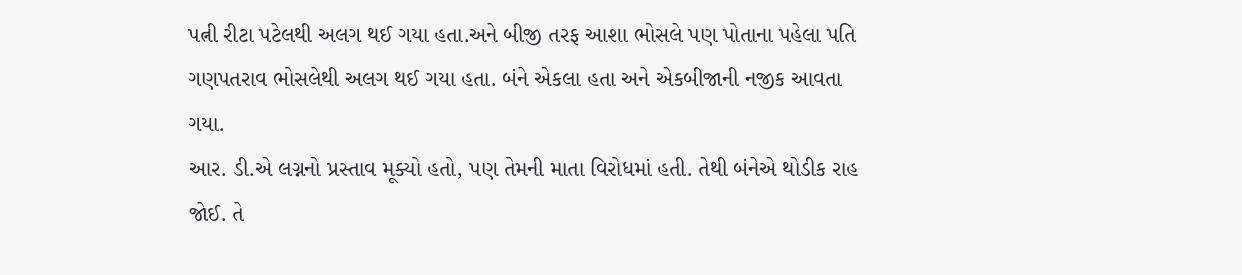પત્ની રીટા પટેલથી અલગ થઈ ગયા હતા.અને બીજી તરફ આશા ભોસલે પણ પોતાના પહેલા પતિ ગણપતરાવ ભોસલેથી અલગ થઈ ગયા હતા. બંને એકલા હતા અને એકબીજાની નજીક આવતા ગયા.
આર. ડી.એ લગ્નનો પ્રસ્તાવ મૂક્યો હતો, પણ તેમની માતા વિરોધમાં હતી. તેથી બંનેએ થોડીક રાહ જોઈ. તે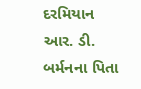દરમિયાન આર. ડી. બર્મનના પિતા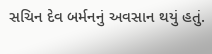સચિન દેવ બર્મનનું અવસાન થયું હતું.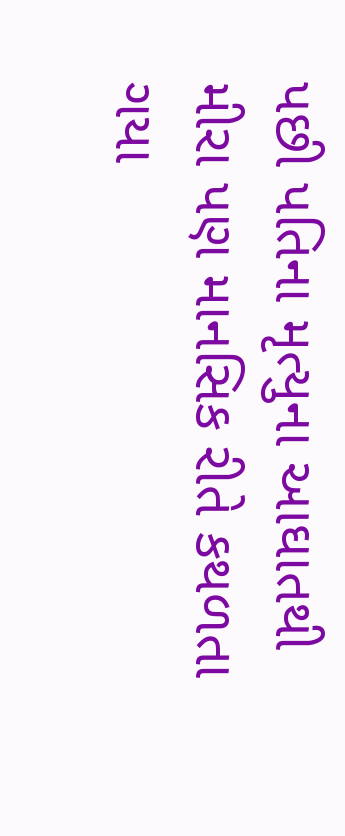પછી પતિના મૃત્યુના આઘાતથી મીરા પણ માનસિક રીતે કથળતા ગયા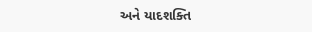અને યાદશક્તિ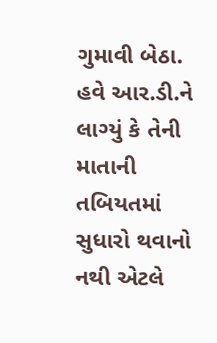ગુમાવી બેઠા. હવે આર.ડી.ને લાગ્યું કે તેની માતાની તબિયતમાં સુધારો થવાનો નથી એટલે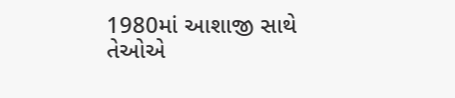1980માં આશાજી સાથે તેઓએ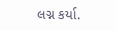લગ્ન કર્યા.